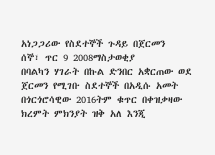አነጋጋሪው የስደተኞች ጉዳይ በጀርመን
ሰኞ፣ ጥር 9 2008ማስታወቂያ
በባልካን ሃገራት በኩል ድንበር አቋርጠው ወደ ጀርመን የሚገቡ ስደተኞች በአዲሱ አመት በጎርጎሮሳዊው 2016ትም ቁጥር በቀዝቃዛው ክረምት ምክንያት ዝቅ አለ እንጂ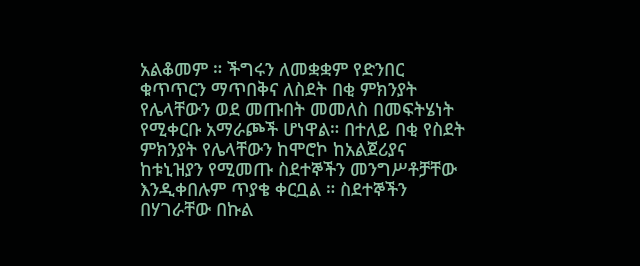አልቆመም ። ችግሩን ለመቋቋም የድንበር ቁጥጥርን ማጥበቅና ለስደት በቂ ምክንያት የሌላቸውን ወደ መጡበት መመለስ በመፍትሄነት የሚቀርቡ አማራጮች ሆነዋል። በተለይ በቂ የስደት ምክንያት የሌላቸውን ከሞሮኮ ከአልጀሪያና ከቱኒዝያን የሚመጡ ስደተኞችን መንግሥቶቻቸው እንዲቀበሉም ጥያቄ ቀርቧል ። ስደተኞችን በሃገራቸው በኩል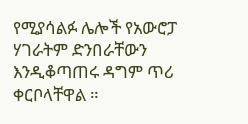የሚያሳልፉ ሌሎች የአውሮፓ ሃገራትም ድንበራቸውን እንዲቆጣጠሩ ዳግም ጥሪ ቀርቦላቸዋል ።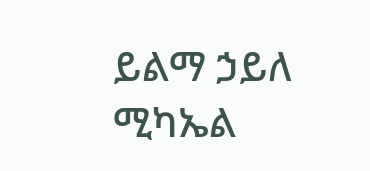ይልማ ኃይለ ሚካኤል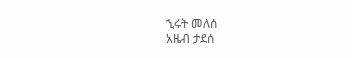ኂሩት መለሰ
አዜብ ታደሰ